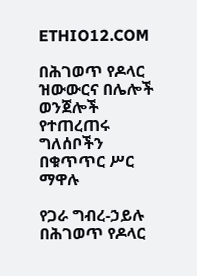ETHIO12.COM

በሕገወጥ የዶላር ዝውውርና በሌሎች ወንጀሎች የተጠረጠሩ ግለሰቦችን በቁጥጥር ሥር ማዋሉ

የጋራ ግብረ-ኃይሉ በሕገወጥ የዶላር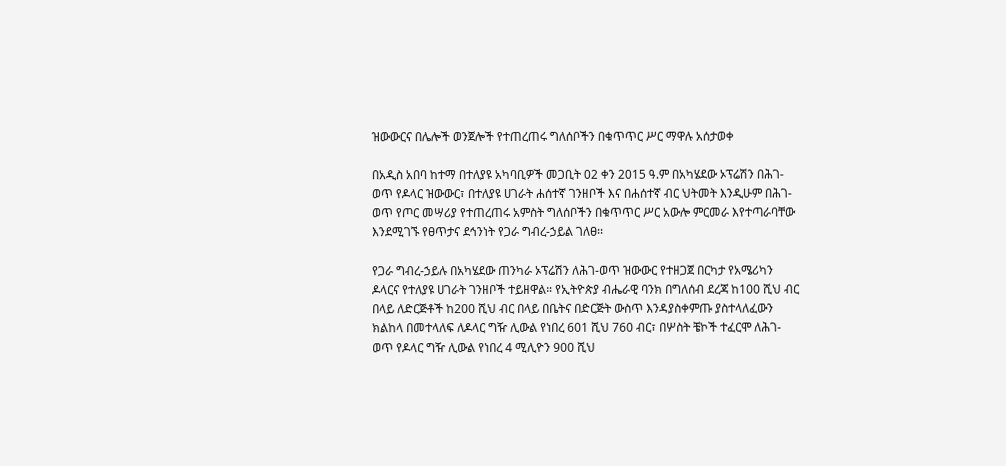ዝውውርና በሌሎች ወንጀሎች የተጠረጠሩ ግለሰቦችን በቁጥጥር ሥር ማዋሉ አሰታወቀ

በአዲስ አበባ ከተማ በተለያዩ አካባቢዎች መጋቢት 02 ቀን 2015 ዓ.ም በአካሄደው ኦፕሬሽን በሕገ-ወጥ የዶላር ዝውውር፣ በተለያዩ ሀገራት ሐሰተኛ ገንዘቦች እና በሐሰተኛ ብር ህትመት እንዲሁም በሕገ-ወጥ የጦር መሣሪያ የተጠረጠሩ አምስት ግለሰቦችን በቁጥጥር ሥር አውሎ ምርመራ እየተጣራባቸው እንደሚገኙ የፀጥታና ደኅንነት የጋራ ግብረ-ኃይል ገለፀ፡፡

የጋራ ግብረ-ኃይሉ በአካሄደው ጠንካራ ኦፕሬሽን ለሕገ-ወጥ ዝውውር የተዘጋጀ በርካታ የአሜሪካን ዶላርና የተለያዩ ሀገራት ገንዘቦች ተይዘዋል። የኢትዮጵያ ብሔራዊ ባንክ በግለሰብ ደረጃ ከ100 ሺህ ብር በላይ ለድርጅቶች ከ200 ሺህ ብር በላይ በቤትና በድርጅት ውስጥ እንዳያስቀምጡ ያስተላለፈውን ክልከላ በመተላለፍ ለዶላር ግዥ ሊውል የነበረ 601 ሺህ 760 ብር፣ በሦስት ቼኮች ተፈርሞ ለሕገ-ወጥ የዶላር ግዥ ሊውል የነበረ 4 ሚሊዮን 900 ሺህ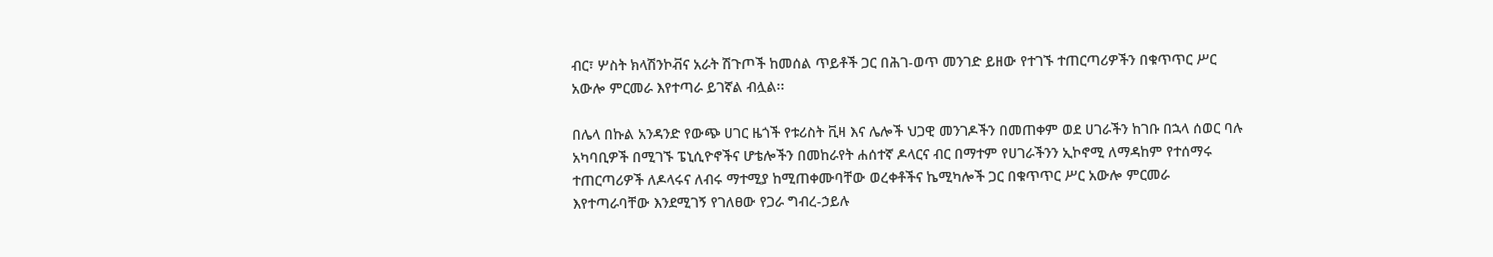ብር፣ ሦስት ክላሽንኮቭና አራት ሽጉጦች ከመሰል ጥይቶች ጋር በሕገ-ወጥ መንገድ ይዘው የተገኙ ተጠርጣሪዎችን በቁጥጥር ሥር አውሎ ምርመራ እየተጣራ ይገኛል ብሏል፡፡

በሌላ በኩል አንዳንድ የውጭ ሀገር ዜጎች የቱሪስት ቪዛ እና ሌሎች ህጋዊ መንገዶችን በመጠቀም ወደ ሀገራችን ከገቡ በኋላ ሰወር ባሉ አካባቢዎች በሚገኙ ፔኒሲዮኖችና ሆቴሎችን በመከራየት ሐሰተኛ ዶላርና ብር በማተም የሀገራችንን ኢኮኖሚ ለማዳከም የተሰማሩ ተጠርጣሪዎች ለዶላሩና ለብሩ ማተሚያ ከሚጠቀሙባቸው ወረቀቶችና ኬሚካሎች ጋር በቁጥጥር ሥር አውሎ ምርመራ እየተጣራባቸው እንደሚገኝ የገለፀው የጋራ ግብረ-ኃይሉ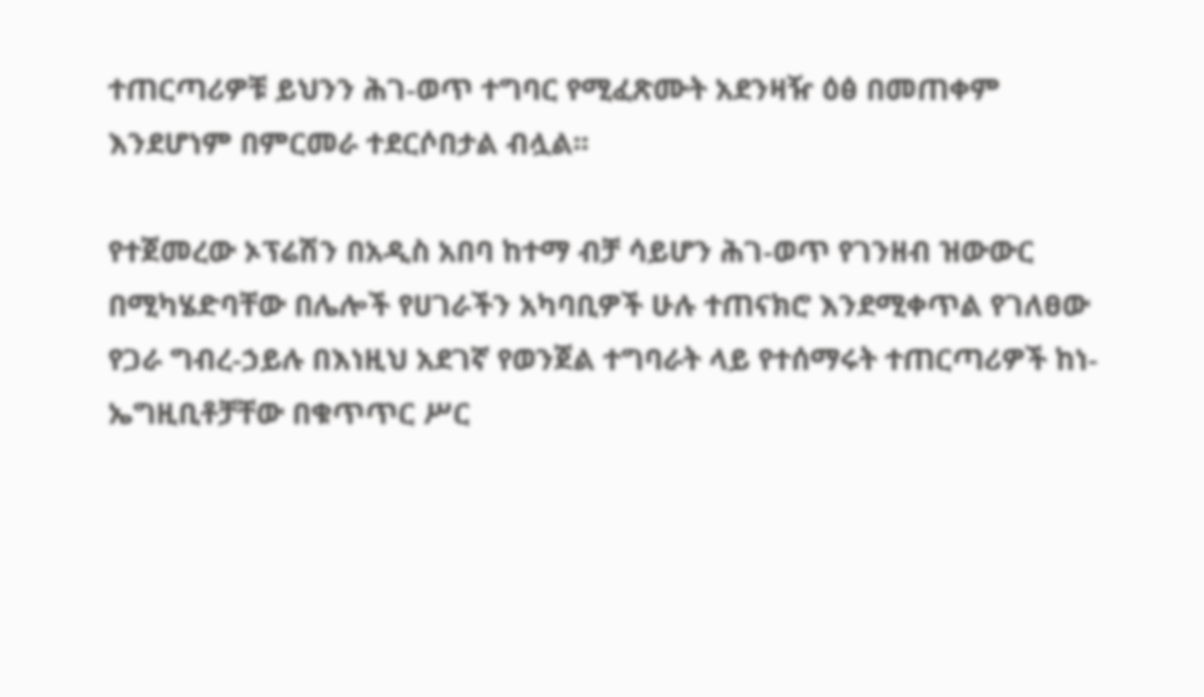ተጠርጣሪዎቹ ይህንን ሕገ-ወጥ ተግባር የሚፈጽሙት አደንዛዥ ዕፅ በመጠቀም እንደሆነም በምርመራ ተደርሶበታል ብሏል፡፡

የተጀመረው ኦፕሬሽን በአዲስ አበባ ከተማ ብቻ ሳይሆን ሕገ-ወጥ የገንዘብ ዝውውር በሚካሄድባቸው በሌሎች የሀገራችን አካባቢዎች ሁሉ ተጠናክሮ እንደሚቀጥል የገለፀው የጋራ ግብረ-ኃይሉ በእነዚህ አደገኛ የወንጀል ተግባራት ላይ የተሰማሩት ተጠርጣሪዎች ከነ-ኤግዚቢቶቻቸው በቁጥጥር ሥር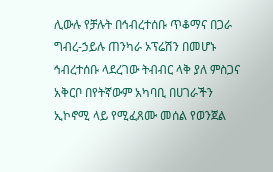ሊውሉ የቻሉት በኅብረተሰቡ ጥቆማና በጋራ ግብረ-ኃይሉ ጠንካራ ኦፕሬሽን በመሆኑ ኅብረተሰቡ ላደረገው ትብብር ላቅ ያለ ምስጋና አቅርቦ በየትኛውም አካባቢ በሀገራችን ኢኮኖሚ ላይ የሚፈጸሙ መሰል የወንጀል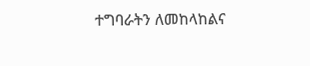ተግባራትን ለመከላከልና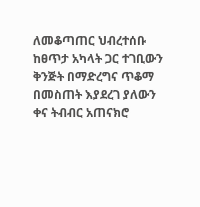ለመቆጣጠር ህብረተሰቡ ከፀጥታ አካላት ጋር ተገቢውን ቅንጅት በማድረግና ጥቆማ በመስጠት እያደረገ ያለውን ቀና ትብብር አጠናክሮ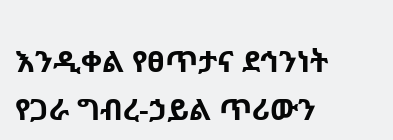እንዲቀል የፀጥታና ደኅንነት የጋራ ግብረ-ኃይል ጥሪውን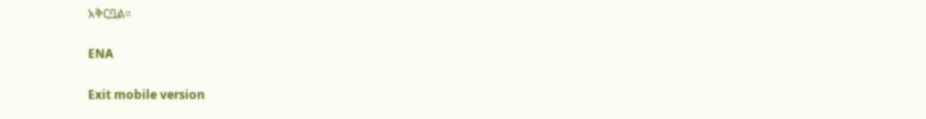አቅርቧል።

ENA

Exit mobile version